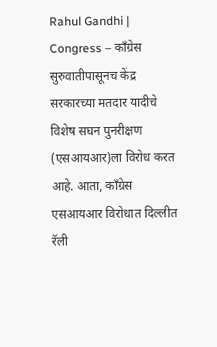Rahul Gandhi | Congress – काँग्रेस सुरुवातीपासूनच केंद्र सरकारच्या मतदार यादीचे विशेष सघन पुनरीक्षण (एसआयआर)ला विरोध करत आहे. आता, काँग्रेस एसआयआर विरोधात दिल्लीत रॅली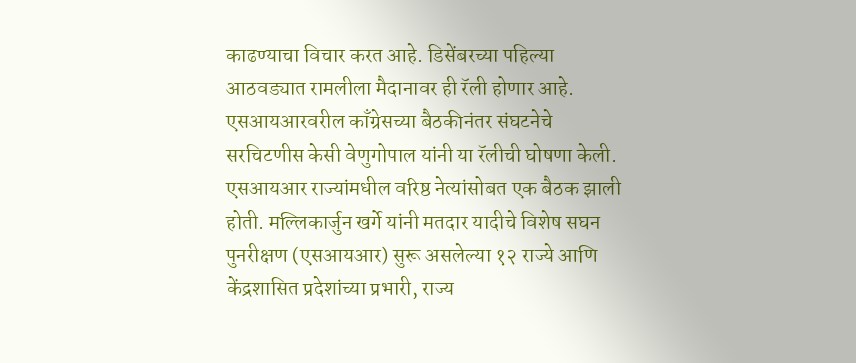काढण्याचा विचार करत आहे. डिसेंबरच्या पहिल्या आठवड्यात रामलीला मैदानावर ही रॅली होणार आहे. एसआयआरवरील काँग्रेसच्या बैठकीनंतर संघटनेचे सरचिटणीस केसी वेणुगोपाल यांनी या रॅलीची घोषणा केली. एसआयआर राज्यांमधील वरिष्ठ नेत्यांसोबत एक बैठक झाली होती. मल्लिकार्जुन खर्गे यांनी मतदार यादीचे विशेष सघन पुनरीक्षण (एसआयआर) सुरू असलेल्या १२ राज्ये आणि केंद्रशासित प्रदेशांच्या प्रभारी, राज्य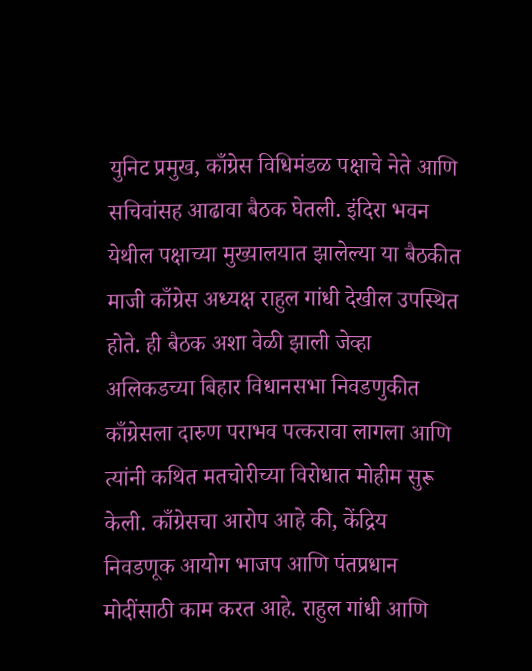युनिट प्रमुख, काँग्रेस विधिमंडळ पक्षाचे नेते आणि सचिवांसह आढावा बैठक घेतली. इंदिरा भवन येथील पक्षाच्या मुख्यालयात झालेल्या या बैठकीत माजी काँग्रेस अध्यक्ष राहुल गांधी देखील उपस्थित होते. ही बैठक अशा वेळी झाली जेव्हा अलिकडच्या बिहार विधानसभा निवडणुकीत काँग्रेसला दारुण पराभव पत्करावा लागला आणि त्यांनी कथित मतचोरीच्या विरोधात मोहीम सुरू केली. काँग्रेसचा आरोप आहे की, केंद्रिय निवडणूक आयोग भाजप आणि पंतप्रधान मोदींसाठी काम करत आहे. राहुल गांधी आणि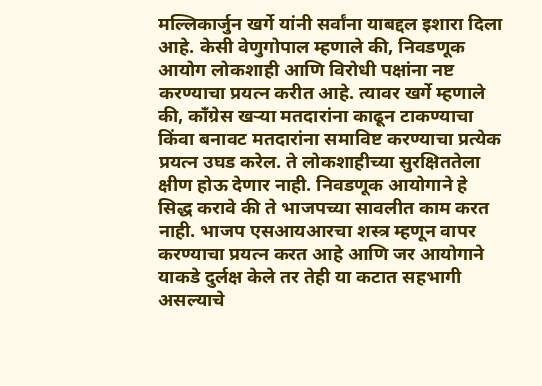मल्लिकार्जुन खर्गे यांनी सर्वांना याबद्दल इशारा दिला आहे. केसी वेणुगोपाल म्हणाले की, निवडणूक आयोग लोकशाही आणि विरोधी पक्षांना नष्ट करण्याचा प्रयत्न करीत आहे. त्यावर खर्गे म्हणाले की, काँग्रेस खऱ्या मतदारांना काढून टाकण्याचा किंवा बनावट मतदारांना समाविष्ट करण्याचा प्रत्येक प्रयत्न उघड करेल. ते लोकशाहीच्या सुरक्षिततेला क्षीण होऊ देणार नाही. निवडणूक आयोगाने हे सिद्ध करावे की ते भाजपच्या सावलीत काम करत नाही. भाजप एसआयआरचा शस्त्र म्हणून वापर करण्याचा प्रयत्न करत आहे आणि जर आयोगाने याकडे दुर्लक्ष केले तर तेही या कटात सहभागी असल्याचे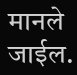मानले जाईल.